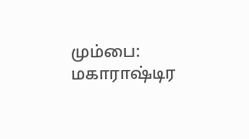மும்பை: மகாராஷ்டிர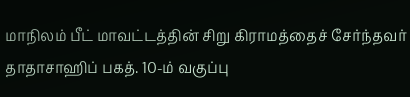மாநிலம் பீட் மாவட்டத்தின் சிறு கிராமத்தைச் சேர்ந்தவர் தாதாசாஹிப் பகத். 10-ம் வகுப்பு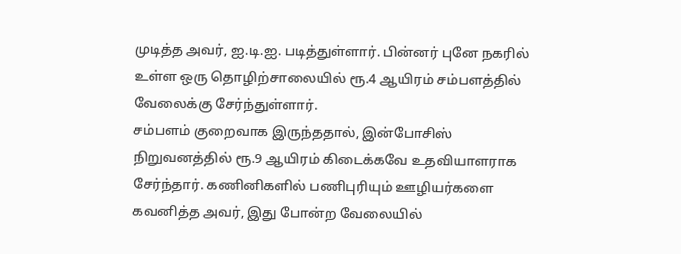முடித்த அவர், ஐ.டி.ஐ. படித்துள்ளார். பின்னர் புனே நகரில் உள்ள ஒரு தொழிற்சாலையில் ரூ.4 ஆயிரம் சம்பளத்தில் வேலைக்கு சேர்ந்துள்ளார்.
சம்பளம் குறைவாக இருந்ததால், இன்போசிஸ் நிறுவனத்தில் ரூ.9 ஆயிரம் கிடைக்கவே உதவியாளராக சேர்ந்தார். கணினிகளில் பணிபுரியும் ஊழியர்களை கவனித்த அவர், இது போன்ற வேலையில்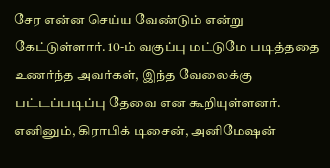சேர என்ன செய்ய வேண்டும் என்று கேட்டுள்ளார். 10-ம் வகுப்பு மட்டுமே படித்ததை உணர்ந்த அவர்கள், இந்த வேலைக்கு பட்டப்படிப்பு தேவை என கூறியுள்ளனர். எனினும், கிராபிக் டிசைன், அனிமேஷன்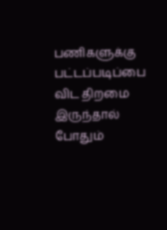பணிகளுக்கு பட்டப்படிப்பை விட திறமை இருந்தால் போதும்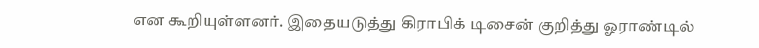என கூறியுள்ளனர். இதையடுத்து கிராபிக் டிசைன் குறித்து ஓராண்டில்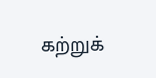கற்றுக்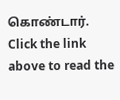கொண்டார்.
Click the link above to read the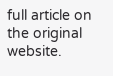full article on the original website.